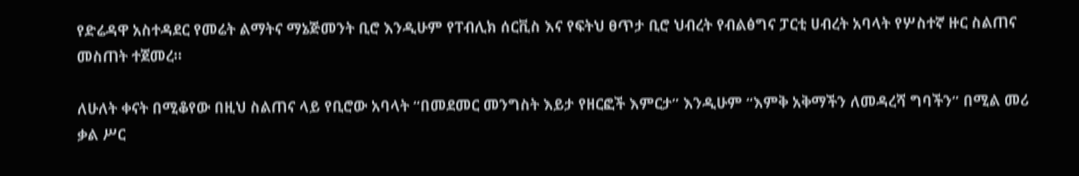የድሬዳዋ አስተዳደር የመሬት ልማትና ማኔጅመንት ቢሮ እንዲሁም የፐብሊክ ሰርቪስ እና የፍትህ ፀጥታ ቢሮ ህብረት የብልፅግና ፓርቲ ሀብረት አባላት የሦስተኛ ዙር ስልጠና መስጠት ተጀመረ።

ለሁለት ቀናት በሚቆየው በዚህ ስልጠና ላይ የቢሮው አባላት “በመደመር መንግስት እይታ የዘርፎች እምርታ” እንዲሁም “እምቅ አቅማችን ለመዳረሻ ግባችን” በሚል መሪ ቃል ሥር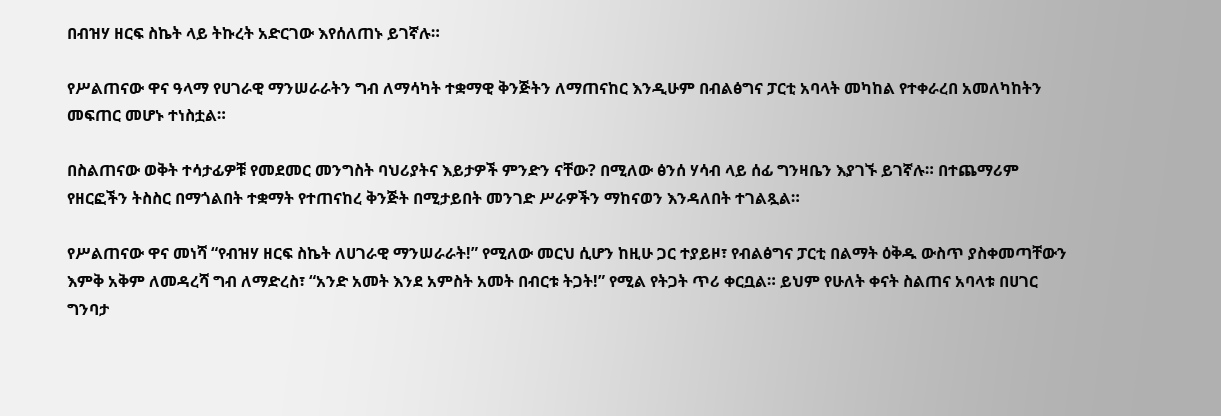በብዝሃ ዘርፍ ስኬት ላይ ትኩረት አድርገው እየሰለጠኑ ይገኛሉ።

የሥልጠናው ዋና ዓላማ የሀገራዊ ማንሠራራትን ግብ ለማሳካት ተቋማዊ ቅንጅትን ለማጠናከር እንዲሁም በብልፅግና ፓርቲ አባላት መካከል የተቀራረበ አመለካከትን መፍጠር መሆኑ ተነስቷል።

በስልጠናው ወቅት ተሳታፊዎቹ የመደመር መንግስት ባህሪያትና እይታዎች ምንድን ናቸው? በሚለው ፅንሰ ሃሳብ ላይ ሰፊ ግንዛቤን እያገኙ ይገኛሉ። በተጨማሪም የዘርፎችን ትስስር በማጎልበት ተቋማት የተጠናከረ ቅንጅት በሚታይበት መንገድ ሥራዎችን ማከናወን እንዳለበት ተገልጿል።

የሥልጠናው ዋና መነሻ “የብዝሃ ዘርፍ ስኬት ለሀገራዊ ማንሠራራት!” የሚለው መርህ ሲሆን ከዚሁ ጋር ተያይዞ፣ የብልፅግና ፓርቲ በልማት ዕቅዱ ውስጥ ያስቀመጣቸውን እምቅ አቅም ለመዳረሻ ግብ ለማድረስ፣ “አንድ አመት እንደ አምስት አመት በብርቱ ትጋት!” የሚል የትጋት ጥሪ ቀርቧል። ይህም የሁለት ቀናት ስልጠና አባላቱ በሀገር ግንባታ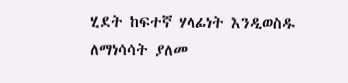ሂደት ከፍተኛ ሃላፊነት እንዲወስዱ ለማነሳሳት ያለመ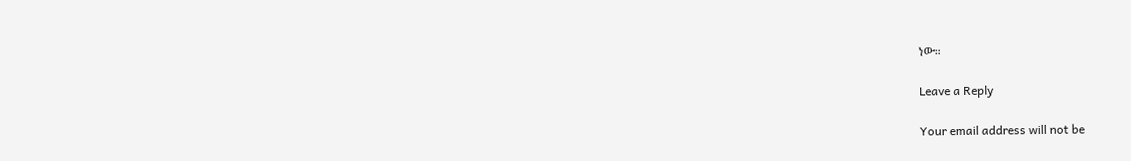ነው።

Leave a Reply

Your email address will not be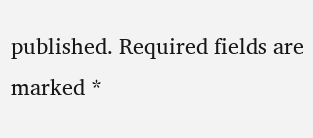published. Required fields are marked *